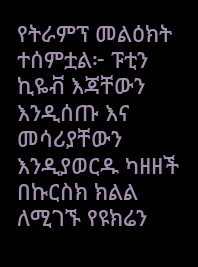የትራምፕ መልዕክት ተሰምቷል፦ ፑቲን ኪዬቭ እጃቸውን እንዲሰጡ እና መሳሪያቸውን እንዲያወርዱ ካዘዘች በኩርስክ ክልል ለሚገኙ የዩክሬን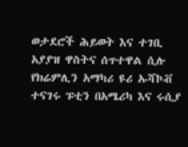ወታደሮች ሕይወት እና ተገቢ አያያዝ ዋስትና ሰጥተዋል ሲሉ የክሬምሊን አማካሪ ዩሪ ኡሻኮቭ ተናገሩ ፑቲን በአሜሪካ እና ሩሲያ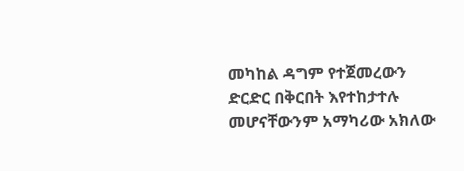መካከል ዳግም የተጀመረውን ድርድር በቅርበት እየተከታተሉ መሆናቸውንም አማካሪው አክለው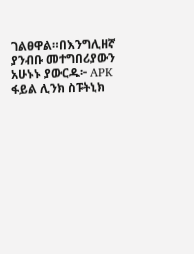ገልፀዋል።በእንግሊዘኛ ያንብቡ መተግበሪያውን አሁኑኑ ያውርዱ፦ APK ፋይል ሊንክ ስፑትኒክ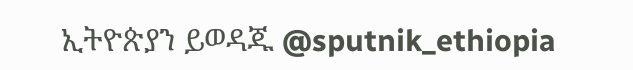ኢትዮጵያን ይወዳጁ @sputnik_ethiopia